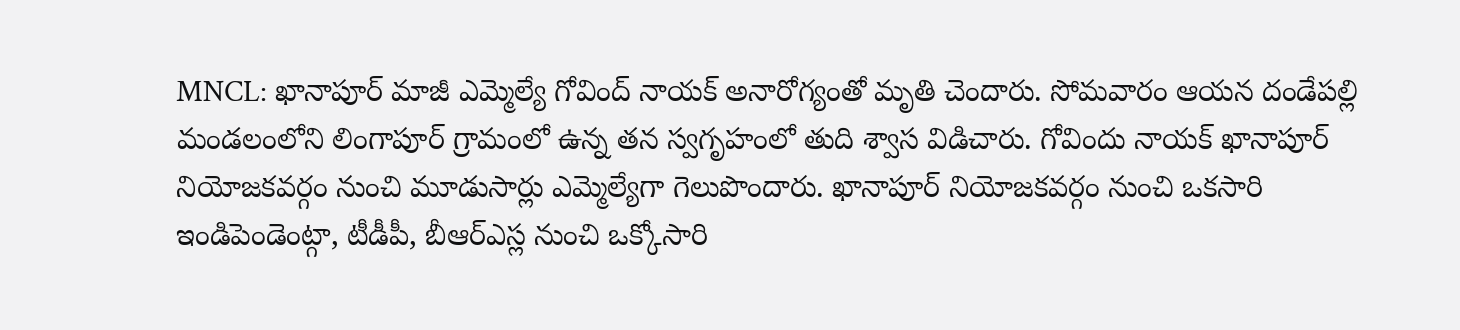MNCL: ఖానాపూర్ మాజీ ఎమ్మెల్యే గోవింద్ నాయక్ అనారోగ్యంతో మృతి చెందారు. సోమవారం ఆయన దండేపల్లి మండలంలోని లింగాపూర్ గ్రామంలో ఉన్న తన స్వగృహంలో తుది శ్వాస విడిచారు. గోవిందు నాయక్ ఖానాపూర్ నియోజకవర్గం నుంచి మూడుసార్లు ఎమ్మెల్యేగా గెలుపొందారు. ఖానాపూర్ నియోజకవర్గం నుంచి ఒకసారి ఇండిపెండెంట్గా, టీడీపీ, బీఆర్ఎస్ల నుంచి ఒక్కోసారి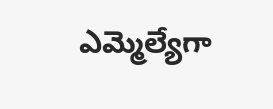ఎమ్మెల్యేగా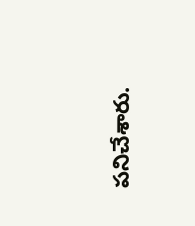పనిచేశారు.